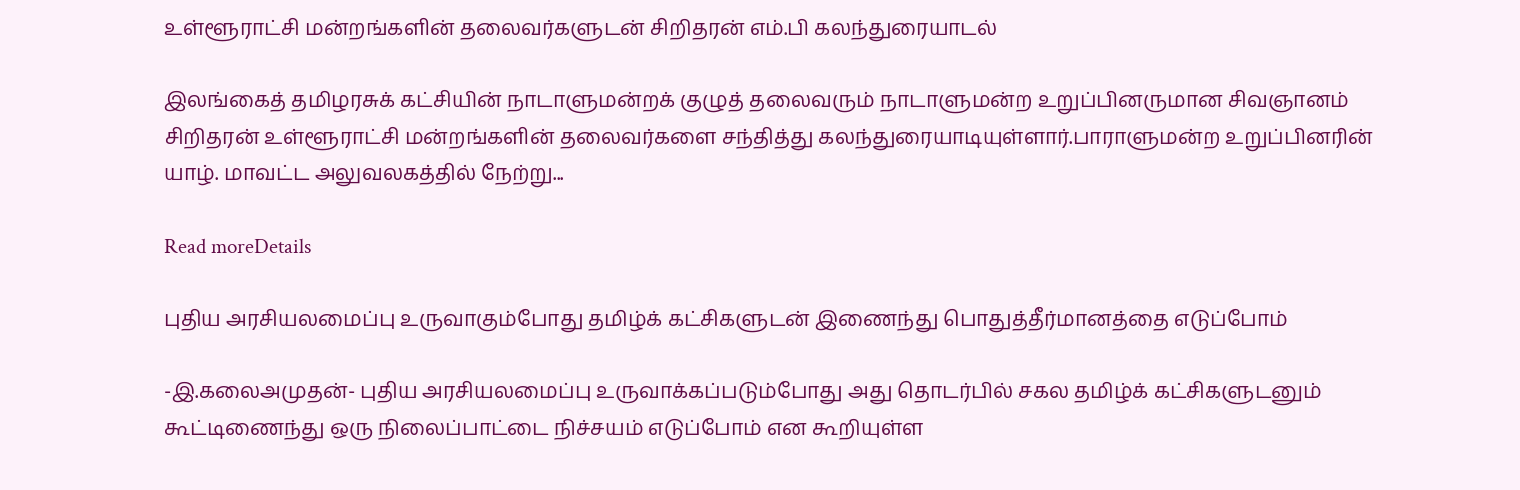உள்ளூராட்சி மன்றங்களின் தலைவர்களுடன் சிறிதரன் எம்.பி கலந்துரையாடல்

இலங்கைத் தமிழரசுக் கட்சியின் நாடாளுமன்றக் குழுத் தலைவரும் நாடாளுமன்ற உறுப்பினருமான சிவஞானம் சிறிதரன் உள்ளூராட்சி மன்றங்களின் தலைவர்களை சந்தித்து கலந்துரையாடியுள்ளார்.பாராளுமன்ற உறுப்பினரின் யாழ். மாவட்ட அலுவலகத்தில் நேற்று...

Read moreDetails

புதிய அரசியலமைப்பு உருவாகும்போது தமிழ்க் கட்சிகளுடன் இணைந்து பொதுத்தீர்மானத்தை எடுப்போம்

-இ.கலைஅமுதன்- புதிய அரசியலமைப்பு உருவாக்கப்படும்போது அது தொடர்பில் சகல தமிழ்க் கட்சிகளுடனும் கூட்டிணைந்து ஒரு நிலைப்பாட்டை நிச்சயம் எடுப்போம் என கூறியுள்ள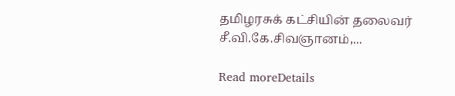தமிழரசுக் கட்சியின் தலைவர் சீ.வி.கே.சிவஞானம்,...

Read moreDetails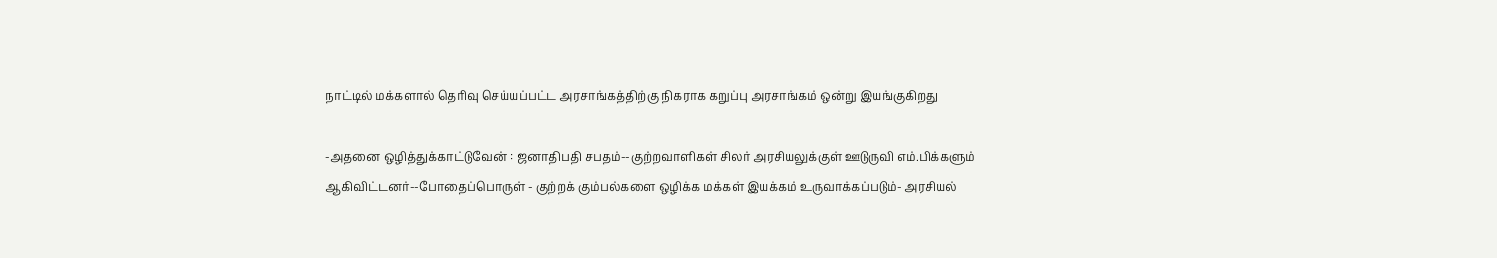நாட்டில் மக்களால் தெரிவு செய்யப்பட்ட அரசாங்கத்திற்கு நிகராக கறுப்பு அரசாங்கம் ஒன்று இயங்குகிறது

-அதனை ஒழித்துக்காட்டுவேன் : ஜனாதிபதி சபதம்--குற்றவாளிகள் சிலர் அரசியலுக்குள் ஊடுருவி எம்.பிக்களும் ஆகிவிட்டனர்--போதைப்பொருள் - குற்றக் கும்பல்களை ஒழிக்க மக்கள் இயக்கம் உருவாக்கப்படும்- அரசியல்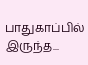பாதுகாப்பில் இருந்த...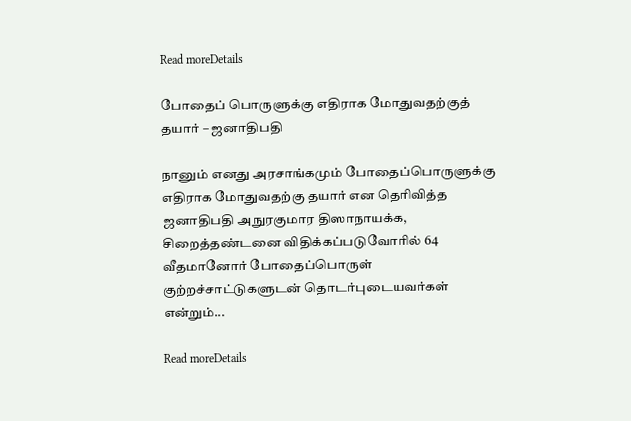Read moreDetails

போதைப் பொருளுக்கு எதிராக மோதுவதற்குத் தயார் – ஜனாதிபதி

நானும் எனது அரசாங்கமும் போதைப்பொருளுக்கு எதிராக மோதுவதற்கு தயார் என தெரிவித்த ஜனாதிபதி அநுரகுமார திஸாநாயக்க, சிறைத்தண்டனை விதிக்கப்படுவோரில் 64 வீதமானோர் போதைப்பொருள் குற்றச்சாட்டுகளுடன் தொடர்புடையவர்கள் என்றும்...

Read moreDetails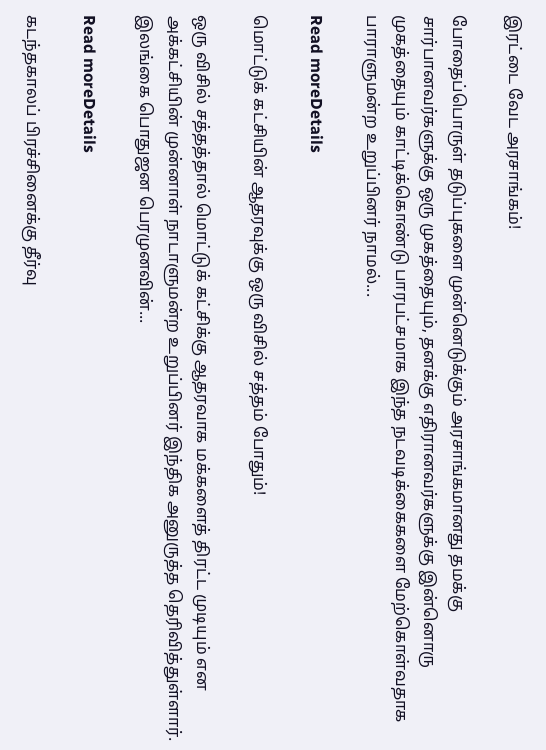இரட்டை வேட அரசாங்கம்!

போதைப்பொருள் தடுப்புகளை முன்னெடுக்கும் அரசாங்கமானது தமக்கு சார்பானவர்களுக்கு ஒரு முகத்தையும், தனக்கு எதிரானவர்களுக்கு இன்னொரு முகத்தையும் காட்டிக்கொண்டு பாரபட்சமாக இந்த நடவடிக்கைகளை மேற்கொள்வதாக பாராளுமன்ற உறுப்பினர் நாமல்...

Read moreDetails

மொட்டுக் கட்சியின் ஆதரவுக்கு ஒரு விசில் சத்தம் போதும்!

ஒரு விசில் சத்தத்தால் மொட்டுக் கட்சிக்கு ஆதரவாக மக்களைத் திரட்ட முடியும் என அக்கட்சியின் முன்னாள் நாடாளுமன்ற உறுப்பினர் இந்திக அனுருத்த தெரிவித்துள்ளார். இலங்கை பொதுஜன பெரமுனவின்...

Read moreDetails

கடந்தகாலப் பிரச்சினைக்கு தீர்வு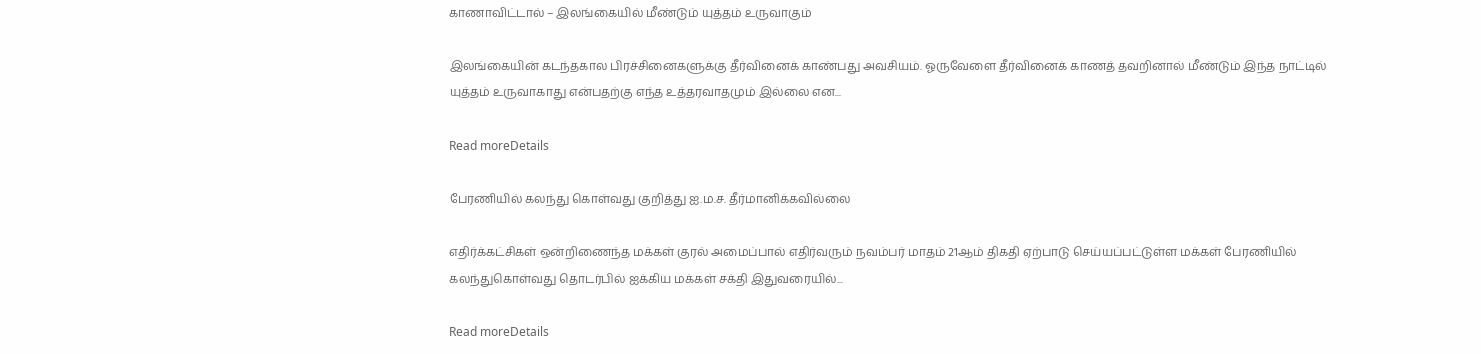காணாவிட்டால் – இலங்கையில் மீண்டும் யுத்தம் உருவாகும்

இலங்கையின் கடந்தகால பிரச்சினைகளுக்கு தீர்வினைக் காண்பது அவசியம். ஓருவேளை தீர்வினைக் காணத் தவறினால் மீண்டும் இந்த நாட்டில் யுத்தம் உருவாகாது என்பதற்கு எந்த உத்தரவாதமும் இல்லை என...

Read moreDetails

பேரணியில் கலந்து கொள்வது குறித்து ஐ.ம.ச. தீர்மானிக்கவில்லை

எதிர்க்கட்சிகள் ஒன்றிணைந்த மக்கள் குரல் அமைப்பால் எதிர்வரும் நவம்பர் மாதம் 21ஆம் திகதி ஏற்பாடு செய்யப்பட்டுள்ள மக்கள் பேரணியில் கலந்துகொள்வது தொடர்பில் ஐக்கிய மக்கள் சக்தி இதுவரையில்...

Read moreDetails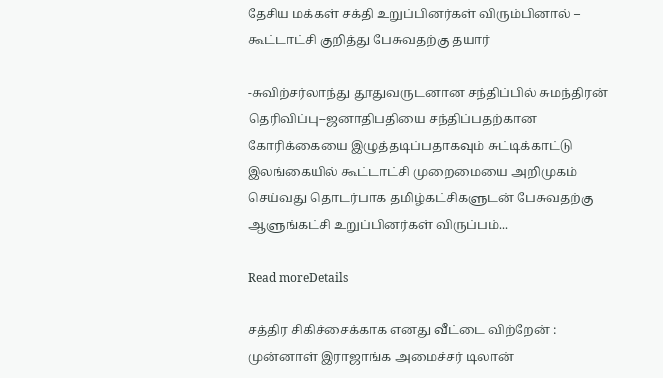தேசிய மக்கள் சக்தி உறுப்பினர்கள் விரும்பினால் – கூட்டாட்சி குறித்து பேசுவதற்கு தயார்

-சுவிற்சர்லாந்து தூதுவருடனான சந்திப்பில் சுமந்திரன் தெரிவிப்பு--ஜனாதிபதியை சந்திப்பதற்கான கோரிக்கையை இழுத்தடிப்பதாகவும் சுட்டிக்காட்டு இலங்கையில் கூட்டாட்சி முறைமையை அறிமுகம் செய்வது தொடர்பாக தமிழ்கட்சிகளுடன் பேசுவதற்கு ஆளுங்கட்சி உறுப்பினர்கள் விருப்பம்...

Read moreDetails

சத்திர சிகிச்சைக்காக எனது வீட்டை விற்றேன் : முன்னாள் இராஜாங்க அமைச்சர் டிலான்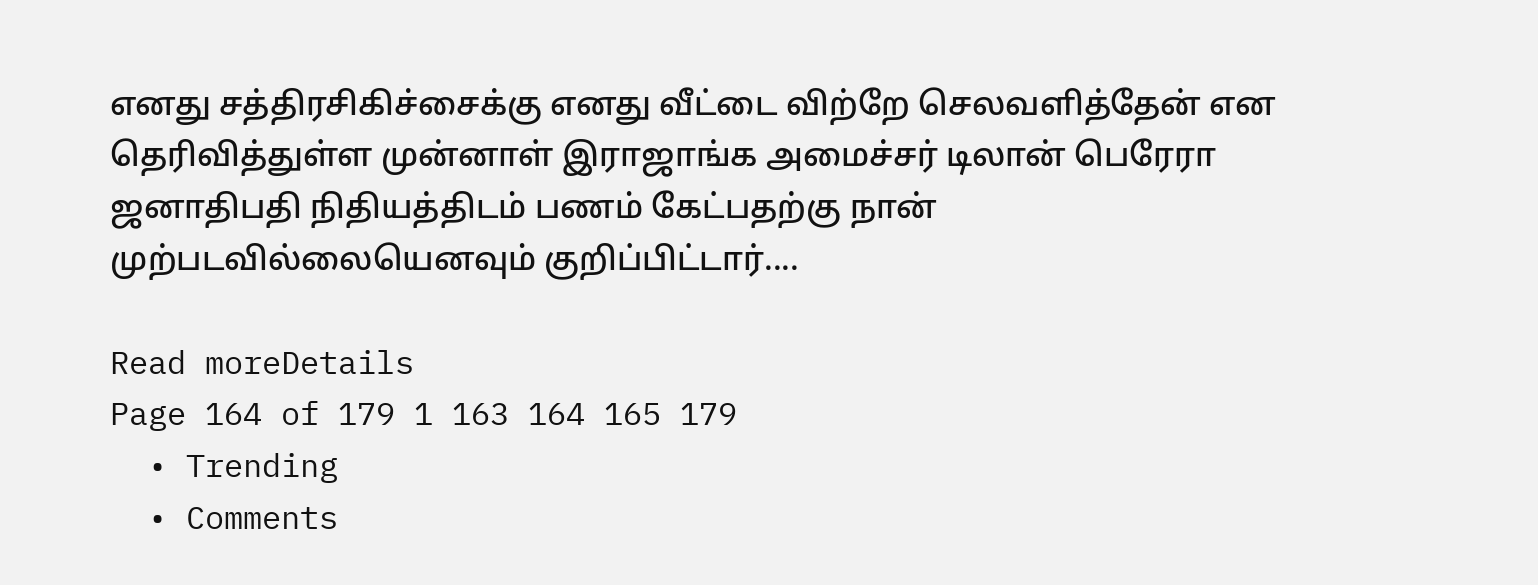எனது சத்திரசிகிச்சைக்கு எனது வீட்டை விற்றே செலவளித்தேன் என தெரிவித்துள்ள முன்னாள் இராஜாங்க அமைச்சர் டிலான் பெரேரா ஜனாதிபதி நிதியத்திடம் பணம் கேட்பதற்கு நான் முற்படவில்லையெனவும் குறிப்பிட்டார்....

Read moreDetails
Page 164 of 179 1 163 164 165 179
  • Trending
  • Comments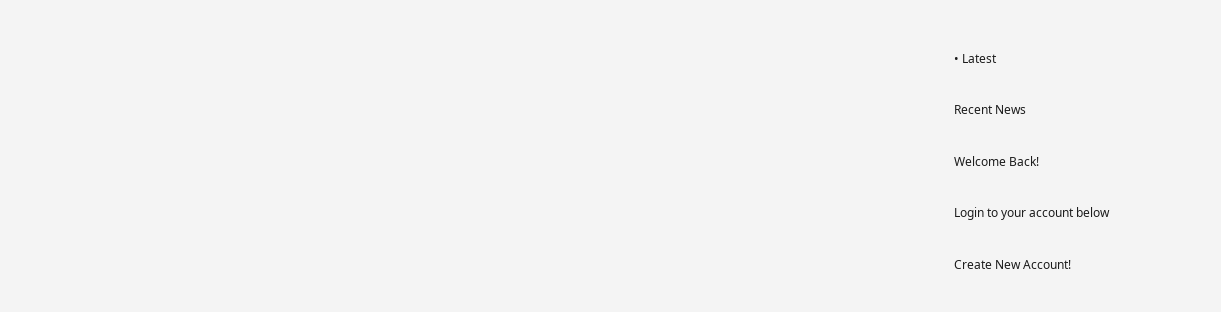• Latest

Recent News

Welcome Back!

Login to your account below

Create New Account!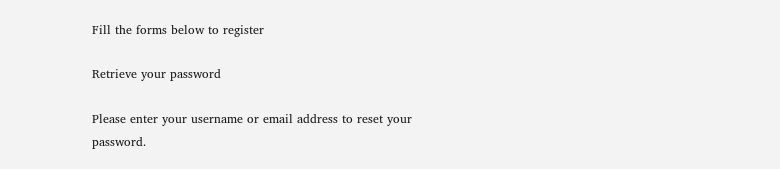Fill the forms below to register

Retrieve your password

Please enter your username or email address to reset your password.